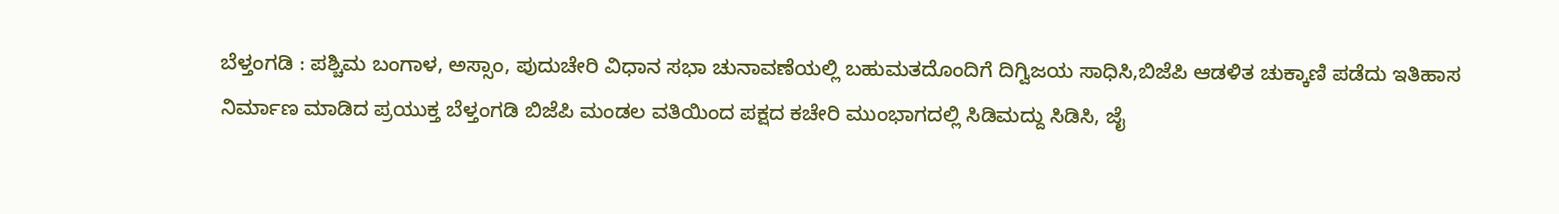ಬೆಳ್ತಂಗಡಿ : ಪಶ್ಚಿಮ ಬಂಗಾಳ, ಅಸ್ಸಾಂ, ಪುದುಚೇರಿ ವಿಧಾನ ಸಭಾ ಚುನಾವಣೆಯಲ್ಲಿ ಬಹುಮತದೊಂದಿಗೆ ದಿಗ್ವಿಜಯ ಸಾಧಿಸಿ,ಬಿಜೆಪಿ ಆಡಳಿತ ಚುಕ್ಕಾಣಿ ಪಡೆದು ಇತಿಹಾಸ ನಿರ್ಮಾಣ ಮಾಡಿದ ಪ್ರಯುಕ್ತ ಬೆಳ್ತಂಗಡಿ ಬಿಜೆಪಿ ಮಂಡಲ ವತಿಯಿಂದ ಪಕ್ಷದ ಕಚೇರಿ ಮುಂಭಾಗದಲ್ಲಿ ಸಿಡಿಮದ್ದು ಸಿಡಿಸಿ, ಜೈ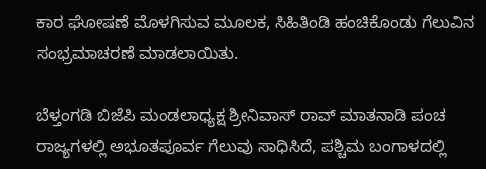ಕಾರ ಘೋಷಣೆ ಮೊಳಗಿಸುವ ಮೂಲಕ, ಸಿಹಿತಿಂಡಿ ಹಂಚಿಕೊಂಡು ಗೆಲುವಿನ ಸಂಭ್ರಮಾಚರಣೆ ಮಾಡಲಾಯಿತು.

ಬೆಳ್ತಂಗಡಿ ಬಿಜೆಪಿ ಮಂಡಲಾಧ್ಯಕ್ಷ ಶ್ರೀನಿವಾಸ್ ರಾವ್ ಮಾತನಾಡಿ ಪಂಚ ರಾಜ್ಯಗಳಲ್ಲಿ ಅಭೂತಪೂರ್ವ ಗೆಲುವು ಸಾಧಿಸಿದೆ, ಪಶ್ಚಿಮ ಬಂಗಾಳದಲ್ಲಿ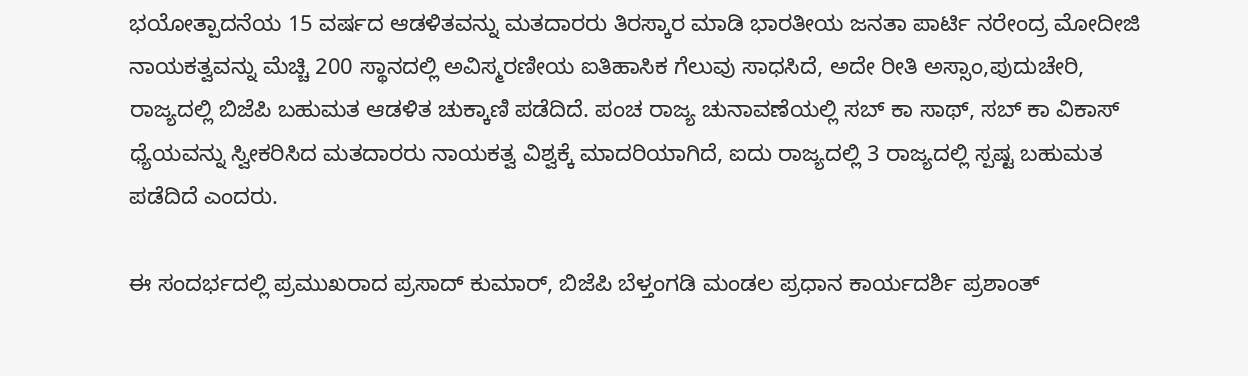ಭಯೋತ್ಪಾದನೆಯ 15 ವರ್ಷದ ಆಡಳಿತವನ್ನು ಮತದಾರರು ತಿರಸ್ಕಾರ ಮಾಡಿ ಭಾರತೀಯ ಜನತಾ ಪಾರ್ಟಿ ನರೇಂದ್ರ ಮೋದೀಜಿ ನಾಯಕತ್ವವನ್ನು ಮೆಚ್ಚಿ 200 ಸ್ಥಾನದಲ್ಲಿ ಅವಿಸ್ಮರಣೀಯ ಐತಿಹಾಸಿಕ ಗೆಲುವು ಸಾಧಸಿದೆ, ಅದೇ ರೀತಿ ಅಸ್ಸಾಂ,ಪುದುಚೇರಿ, ರಾಜ್ಯದಲ್ಲಿ ಬಿಜೆಪಿ ಬಹುಮತ ಆಡಳಿತ ಚುಕ್ಕಾಣಿ ಪಡೆದಿದೆ. ಪಂಚ ರಾಜ್ಯ ಚುನಾವಣೆಯಲ್ಲಿ ಸಬ್ ಕಾ ಸಾಥ್, ಸಬ್ ಕಾ ವಿಕಾಸ್ ಧ್ಯೆಯವನ್ನು ಸ್ವೀಕರಿಸಿದ ಮತದಾರರು ನಾಯಕತ್ವ ವಿಶ್ವಕ್ಕೆ ಮಾದರಿಯಾಗಿದೆ, ಐದು ರಾಜ್ಯದಲ್ಲಿ 3 ರಾಜ್ಯದಲ್ಲಿ ಸ್ಪಷ್ಟ ಬಹುಮತ ಪಡೆದಿದೆ ಎಂದರು.

ಈ ಸಂದರ್ಭದಲ್ಲಿ ಪ್ರಮುಖರಾದ ಪ್ರಸಾದ್ ಕುಮಾರ್, ಬಿಜೆಪಿ ಬೆಳ್ತಂಗಡಿ ಮಂಡಲ ಪ್ರಧಾನ ಕಾರ್ಯದರ್ಶಿ ಪ್ರಶಾಂತ್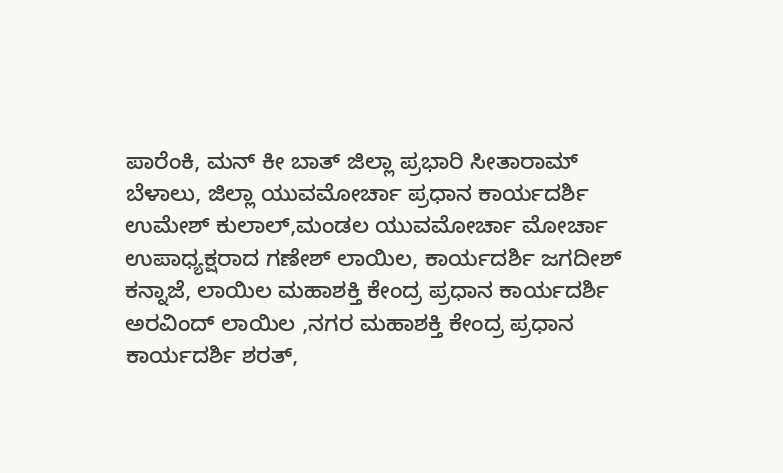ಪಾರೆಂಕಿ, ಮನ್ ಕೀ ಬಾತ್ ಜಿಲ್ಲಾ ಪ್ರಭಾರಿ ಸೀತಾರಾಮ್ ಬೆಳಾಲು, ಜಿಲ್ಲಾ ಯುವಮೋರ್ಚಾ ಪ್ರಧಾನ ಕಾರ್ಯದರ್ಶಿ ಉಮೇಶ್ ಕುಲಾಲ್,ಮಂಡಲ ಯುವಮೋರ್ಚಾ ಮೋರ್ಚಾ ಉಪಾಧ್ಯಕ್ಷರಾದ ಗಣೇಶ್ ಲಾಯಿಲ, ಕಾರ್ಯದರ್ಶಿ ಜಗದೀಶ್ ಕನ್ನಾಜೆ, ಲಾಯಿಲ ಮಹಾಶಕ್ತಿ ಕೇಂದ್ರ ಪ್ರಧಾನ ಕಾರ್ಯದರ್ಶಿ ಅರವಿಂದ್ ಲಾಯಿಲ ,ನಗರ ಮಹಾಶಕ್ತಿ ಕೇಂದ್ರ ಪ್ರಧಾನ ಕಾರ್ಯದರ್ಶಿ ಶರತ್,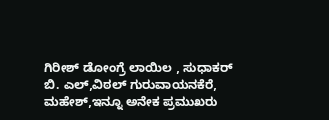ಗಿರೀಶ್ ಡೋಂಗ್ರೆ ಲಾಯಿಲ , ಸುಧಾಕರ್ ಬಿ. ಎಲ್,ವಿಠಲ್ ಗುರುವಾಯನಕೆರೆ, ಮಹೇಶ್,ಇನ್ನೂ ಅನೇಕ ಪ್ರಮುಖರು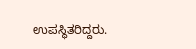ಉಪಸ್ಥಿತರಿದ್ದರು.